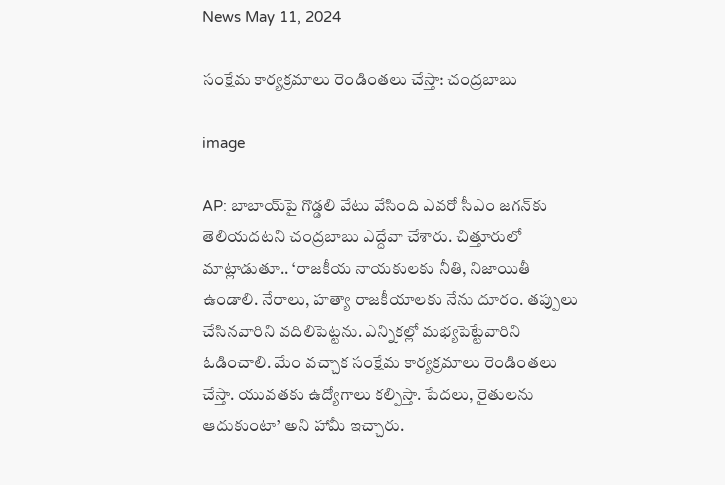News May 11, 2024

సంక్షేమ కార్యక్రమాలు రెండింతలు చేస్తా: చంద్రబాబు

image

AP: బాబాయ్‌పై గొడ్డలి వేటు వేసింది ఎవరో సీఎం జగన్‌కు తెలియదటని చంద్రబాబు ఎద్దేవా చేశారు. చిత్తూరులో మాట్లాడుతూ.. ‘రాజకీయ నాయకులకు నీతి, నిజాయితీ ఉండాలి. నేరాలు, హత్యా రాజకీయాలకు నేను దూరం. తప్పులు చేసినవారిని వదిలిపెట్టను. ఎన్నికల్లో మభ్యపెట్టేవారిని ఓడించాలి. మేం వచ్చాక సంక్షేమ కార్యక్రమాలు రెండింతలు చేస్తా. యువతకు ఉద్యోగాలు కల్పిస్తా. పేదలు, రైతులను ఆదుకుంటా’ అని హామీ ఇచ్చారు.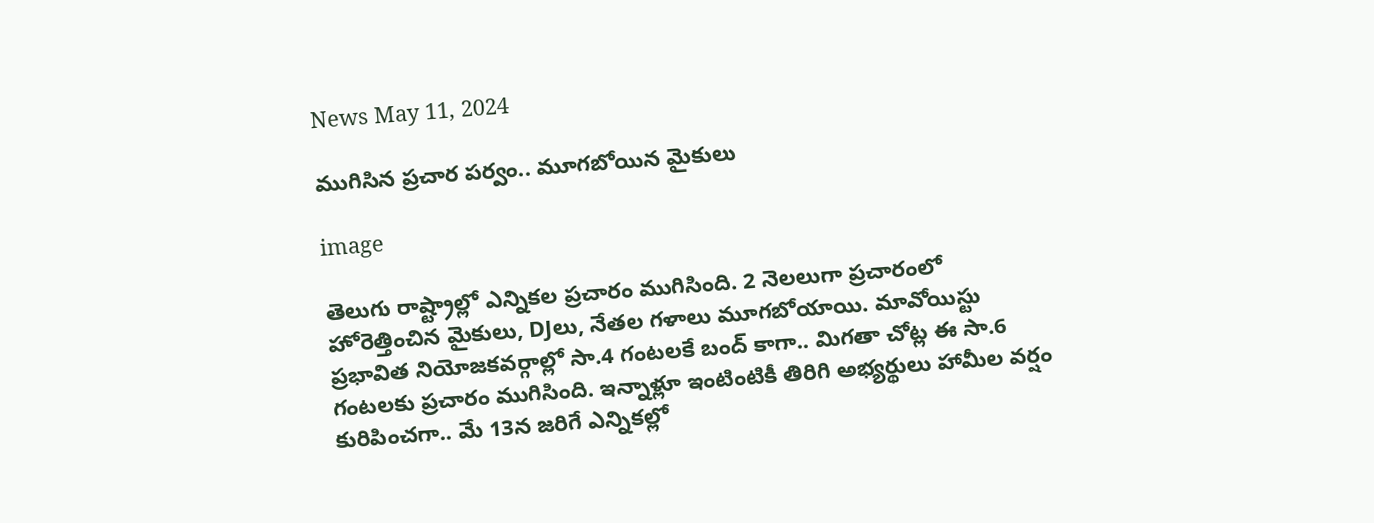News May 11, 2024

ముగిసిన ప్రచార పర్వం.. మూగబోయిన మైకులు

image

తెలుగు రాష్ట్రాల్లో ఎన్నికల ప్రచారం ముగిసింది. 2 నెలలుగా ప్రచారంలో హోరెత్తించిన మైకులు, DJలు, నేతల గళాలు మూగబోయాయి. మావోయిస్టు ప్రభావిత నియోజకవర్గాల్లో సా.4 గంటలకే బంద్ కాగా.. మిగతా చోట్ల ఈ సా.6 గంటలకు ప్రచారం ముగిసింది. ఇన్నాళ్లూ ఇంటింటికీ తిరిగి అభ్యర్థులు హామీల వర్షం కురిపించగా.. మే 13న జరిగే ఎన్నికల్లో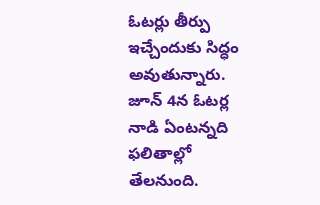ఓటర్లు తీర్పు ఇచ్చేందుకు సిద్ధం అవుతున్నారు. జూన్ 4న ఓటర్ల నాడి ఏంటన్నది ఫలితాల్లో తేలనుంది.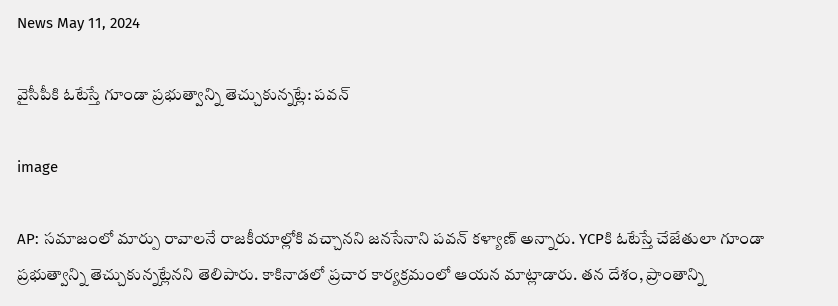News May 11, 2024

వైసీపీకి ఓటేస్తే గూండా ప్రభుత్వాన్ని తెచ్చుకున్నట్లే: పవన్

image

AP: సమాజంలో మార్పు రావాలనే రాజకీయాల్లోకి వచ్చానని జనసేనాని పవన్ కళ్యాణ్ అన్నారు. YCPకి ఓటేస్తే చేజేతులా గూండా ప్రభుత్వాన్ని తెచ్చుకున్నట్లేనని తెలిపారు. కాకినాడలో ప్రచార కార్యక్రమంలో ఆయన మాట్లాడారు. తన దేశం, ప్రాంతాన్ని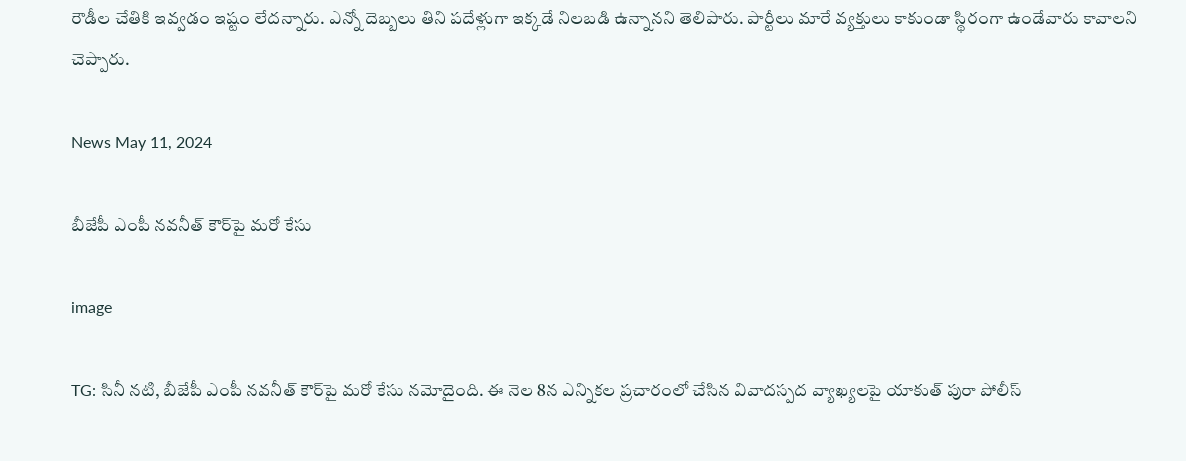రౌడీల చేతికి ఇవ్వడం ఇష్టం లేదన్నారు. ఎన్నో దెబ్బలు తిని పదేళ్లుగా ఇక్కడే నిలబడి ఉన్నానని తెలిపారు. పార్టీలు మారే వ్యక్తులు కాకుండా స్థిరంగా ఉండేవారు కావాలని చెప్పారు.

News May 11, 2024

బీజేపీ ఎంపీ నవనీత్ కౌర్‌పై మరో కేసు

image

TG: సినీ నటి, బీజేపీ ఎంపీ నవనీత్ కౌర్‌పై మరో కేసు నమోదైంది. ఈ నెల 8న ఎన్నికల ప్రచారంలో చేసిన వివాదస్పద వ్యాఖ్యలపై యాకుత్ పురా పోలీస్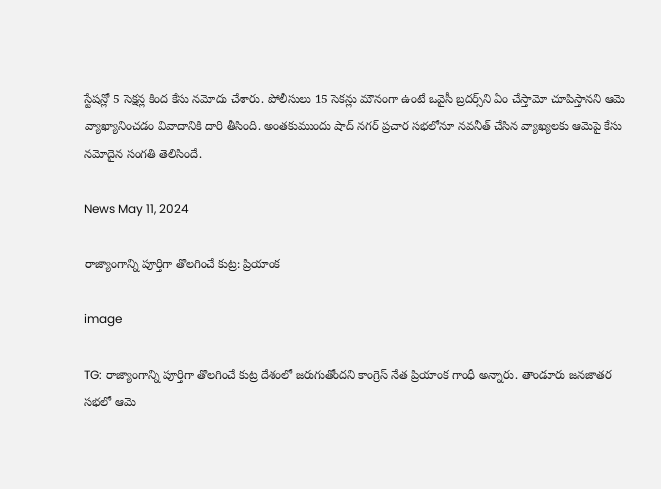స్టేషన్లో 5 సెక్షన్ల కింద కేసు నమోదు చేశారు. పోలీసులు 15 సెకన్లు మౌనంగా ఉంటే ఒవైసీ బ్రదర్స్‌ని ఏం చేస్తామో చూపిస్తానని ఆమె వ్యాఖ్యానించడం వివాదానికి దారి తీసింది. అంతకుముందు షాద్ నగర్‌ ప్రచార సభలోనూ నవనీత్ చేసిన వ్యాఖ్యలకు ఆమెపై కేసు నమోదైన సంగతి తెలిసిందే.

News May 11, 2024

రాజ్యాంగాన్ని పూర్తిగా తొలగించే కుట్ర: ప్రియాంక

image

TG: రాజ్యాంగాన్ని పూర్తిగా తొలగించే కుట్ర దేశంలో జరుగుతోందని కాంగ్రెస్ నేత ప్రియాంక గాంధీ అన్నారు. తాండూరు జనజాతర సభలో ఆమె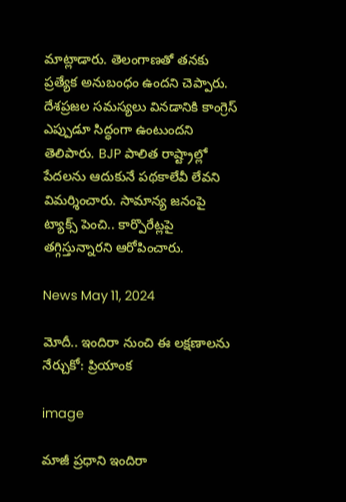మాట్లాడారు. తెలంగాణతో తనకు ప్రత్యేక అనుబంధం ఉందని చెప్పారు. దేశప్రజల సమస్యలు వినడానికి కాంగ్రెస్ ఎప్పుడూ సిద్ధంగా ఉంటుందని తెలిపారు. BJP పాలిత రాష్ట్రాల్లో పేదలను ఆదుకునే పథకాలేవీ లేవని విమర్శించారు. సామాన్య జనంపై ట్యాక్స్ పెంచి.. కార్పొరేట్లపై తగ్గిస్తున్నారని ఆరోపించారు.

News May 11, 2024

మోదీ.. ఇందిరా నుంచి ఈ లక్షణాలను నేర్చుకో: ప్రియాంక

image

మాజీ ప్రధాని ఇందిరా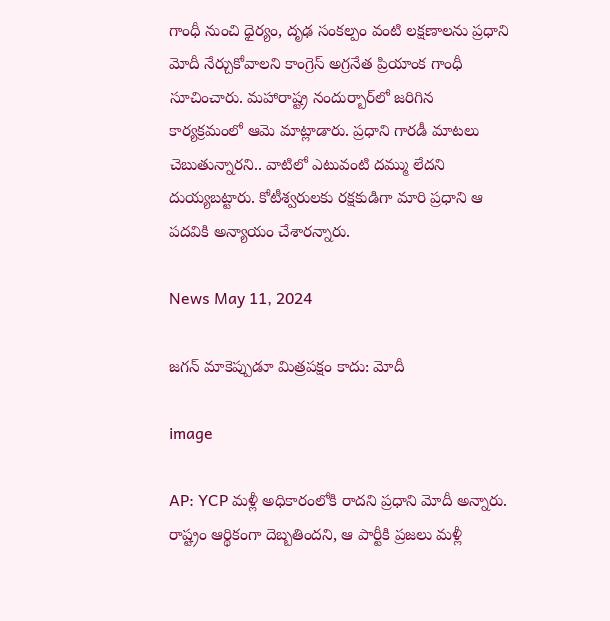గాంధీ నుంచి ధైర్యం, దృఢ సంకల్పం వంటి లక్షణాలను ప్రధాని మోదీ నేర్చుకోవాలని కాంగ్రెస్ అగ్రనేత ప్రియాంక గాంధీ సూచించారు. మహారాష్ట్ర నందుర్బార్‌లో జరిగిన కార్యక్రమంలో ఆమె మాట్లాడారు. ప్రధాని గారడీ మాటలు చెబుతున్నారని.. వాటిలో ఎటువంటి దమ్ము లేదని దుయ్యబట్టారు. కోటీశ్వరులకు రక్షకుడిగా మారి ప్రధాని ఆ పదవికి అన్యాయం చేశారన్నారు.

News May 11, 2024

జగన్ మాకెప్పుడూ మిత్రపక్షం కాదు: మోదీ

image

AP: YCP మళ్లీ అధికారంలోకి రాదని ప్రధాని మోదీ అన్నారు. రాష్ట్రం ఆర్థికంగా దెబ్బతిందని, ఆ పార్టీకి ప్రజలు మళ్లీ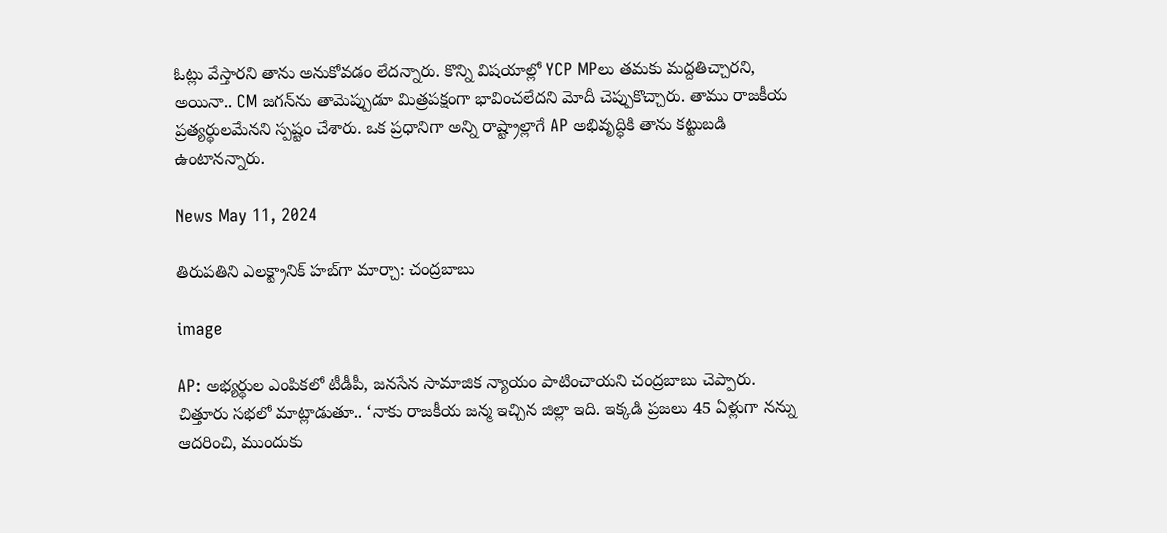ఓట్లు వేస్తారని తాను అనుకోవడం లేదన్నారు. కొన్ని విషయాల్లో YCP MPలు తమకు మద్దతిచ్చారని, అయినా.. CM జగన్‌ను తామెప్పుడూ మిత్రపక్షంగా భావించలేదని మోదీ చెప్పుకొచ్చారు. తాము రాజకీయ ప్రత్యర్థులమేనని స్పష్టం చేశారు. ఒక ప్రధానిగా అన్ని రాష్ట్రాల్లాగే AP అభివృద్ధికి తాను కట్టుబడి ఉంటానన్నారు.

News May 11, 2024

తిరుపతిని ఎలక్ట్రానిక్ హబ్‌గా మార్చా: చంద్రబాబు

image

AP: అభ్యర్థుల ఎంపికలో టీడీపీ, జనసేన సామాజిక న్యాయం పాటించాయని చంద్రబాబు చెప్పారు. చిత్తూరు సభలో మాట్లాడుతూ.. ‘నాకు రాజకీయ జన్మ ఇచ్చిన జిల్లా ఇది. ఇక్కడి ప్రజలు 45 ఏళ్లుగా నన్ను ఆదరించి, ముందుకు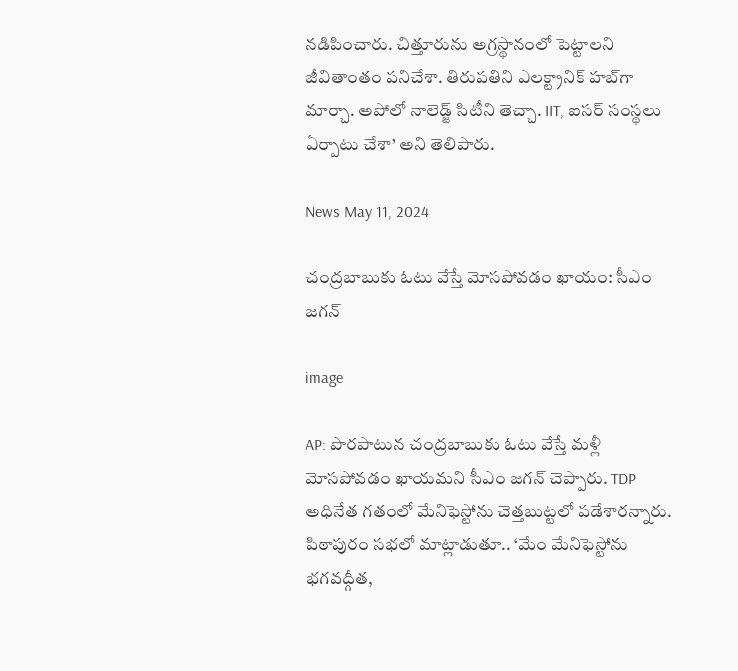నడిపించారు. చిత్తూరును అగ్రస్థానంలో పెట్టాలని జీవితాంతం పనిచేశా. తిరుపతిని ఎలక్ట్రానిక్ హబ్‌గా మార్చా. అపోలో నాలెడ్జ్ సిటీని తెచ్చా. IIT, ఐసర్ సంస్థలు ఏర్పాటు చేశా’ అని తెలిపారు.

News May 11, 2024

చంద్రబాబుకు ఓటు వేస్తే మోసపోవడం ఖాయం: సీఎం జగన్

image

AP: పొరపాటున చంద్రబాబుకు ఓటు వేస్తే మళ్లీ మోసపోవడం ఖాయమని సీఎం జగన్ చెప్పారు. TDP అధినేత గతంలో మేనిఫెస్టోను చెత్తబుట్టలో పడేశారన్నారు. పిఠాపురం సభలో మాట్లాడుతూ.. ‘మేం మేనిఫెస్టోను భగవద్గీత,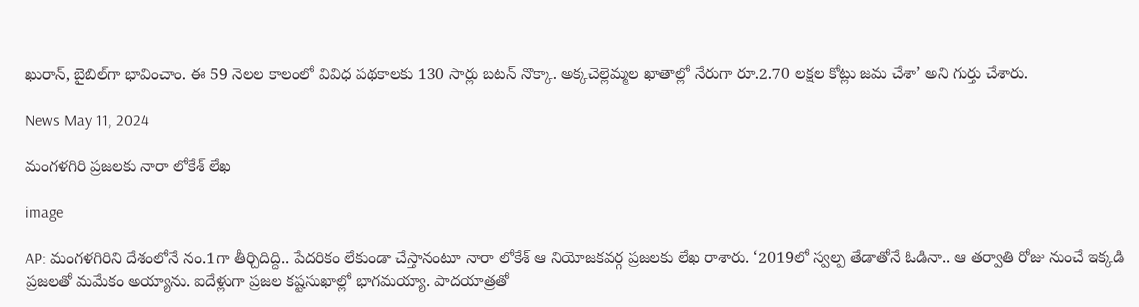ఖురాన్, బైబిల్‌గా భావించాం. ఈ 59 నెలల కాలంలో వివిధ పథకాలకు 130 సార్లు బటన్ నొక్కా. అక్కచెల్లెమ్మల ఖాతాల్లో నేరుగా రూ.2.70 లక్షల కోట్లు జమ చేశా’ అని గుర్తు చేశారు.

News May 11, 2024

మంగళగిరి ప్రజలకు నారా లోకేశ్ లేఖ

image

AP: మంగళగిరిని దేశంలోనే నం.1గా తీర్చిదిద్ది.. పేదరికం లేకుండా చేస్తానంటూ నారా లోకేశ్ ఆ నియోజకవర్గ ప్రజలకు లేఖ రాశారు. ‘2019లో స్వల్ప తేడాతోనే ఓడినా.. ఆ తర్వాతి రోజు నుంచే ఇక్కడి ప్రజలతో మమేకం అయ్యాను. ఐదేళ్లుగా ప్రజల కష్టసుఖాల్లో భాగమయ్యా. పాదయాత్రతో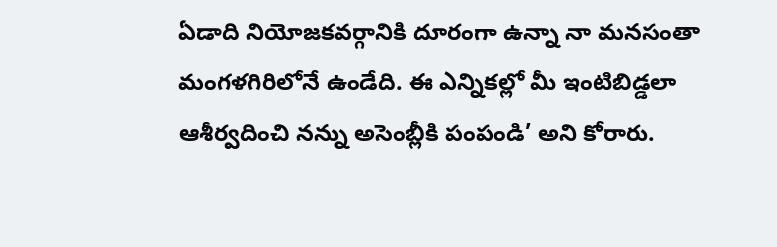ఏడాది నియోజకవర్గానికి దూరంగా ఉన్నా నా మనసంతా మంగళగిరిలోనే ఉండేది. ఈ ఎన్నికల్లో మీ ఇంటిబిడ్డలా ఆశీర్వదించి నన్ను అసెంబ్లీకి పంపండి’ అని కోరారు.